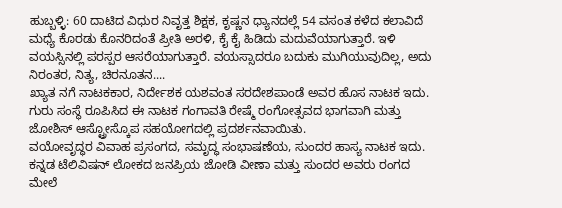ಹುಬ್ಬಳ್ಳಿ: 60 ದಾಟಿದ ವಿಧುರ ನಿವೃತ್ತ ಶಿಕ್ಷಕ, ಕೃಷ್ಣನ ಧ್ಯಾನದಲ್ಲೆ 54 ವಸಂತ ಕಳೆದ ಕಲಾವಿದೆ ಮಧ್ಯೆ ಕೊರಡು ಕೊನರಿದಂತೆ ಪ್ರೀತಿ ಅರಳಿ, ಕೈ ಕೈ ಹಿಡಿದು ಮದುವೆಯಾಗುತ್ತಾರೆ. ಇಳಿ ವಯಸ್ಸಿನಲ್ಲಿ ಪರಸ್ಪರ ಆಸರೆಯಾಗುತ್ತಾರೆ. ವಯಸ್ಸಾದರೂ ಬದುಕು ಮುಗಿಯುವುದಿಲ್ಲ, ಅದು ನಿರಂತರ, ನಿತ್ಯ, ಚಿರನೂತನ....
ಖ್ಯಾತ ನಗೆ ನಾಟಕಕಾರ, ನಿರ್ದೇಶಕ ಯಶವಂತ ಸರದೇಶಪಾಂಡೆ ಅವರ ಹೊಸ ನಾಟಕ ಇದು. ಗುರು ಸಂಸ್ಥೆ ರೂಪಿಸಿದ ಈ ನಾಟಕ ಗಂಗಾವತಿ ರೇಷ್ಮೆ ರಂಗೋತ್ಸವದ ಭಾಗವಾಗಿ ಮತ್ತು ಜೋಶಿಸ್ ಆಸ್ಟ್ರೋಸ್ಕೊಪ ಸಹಯೋಗದಲ್ಲಿ ಪ್ರದರ್ಶನವಾಯಿತು.
ವಯೋವೃದ್ಧರ ವಿವಾಹ ಪ್ರಸಂಗದ, ಸಮೃದ್ಧ ಸಂಭಾಷಣೆಯ, ಸುಂದರ ಹಾಸ್ಯ ನಾಟಕ ಇದು. ಕನ್ನಡ ಟೆಲಿವಿಷನ್ ಲೋಕದ ಜನಪ್ರಿಯ ಜೋಡಿ ವೀಣಾ ಮತ್ತು ಸುಂದರ ಅವರು ರಂಗದ ಮೇಲೆ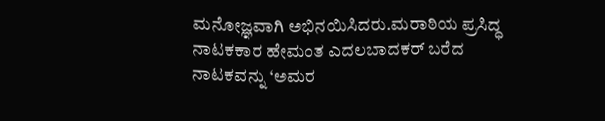ಮನೋಜ್ಞವಾಗಿ ಅಭಿನಯಿಸಿದರು.ಮರಾಠಿಯ ಪ್ರಸಿದ್ಧ ನಾಟಕಕಾರ ಹೇಮಂತ ಎದಲಬಾದಕರ್ ಬರೆದ ನಾಟಕವನ್ನು ‘ಅಮರ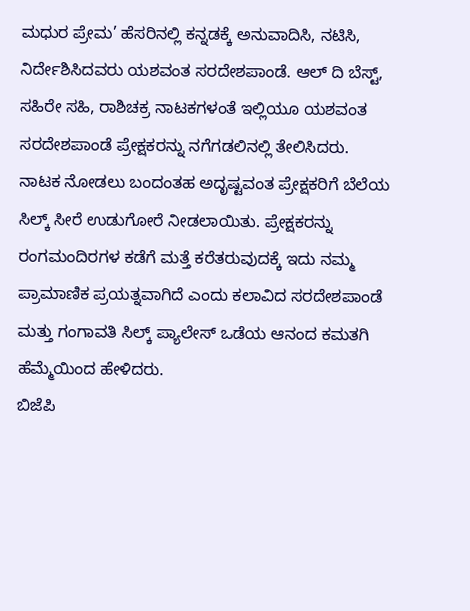ಮಧುರ ಪ್ರೇಮ’ ಹೆಸರಿನಲ್ಲಿ ಕನ್ನಡಕ್ಕೆ ಅನುವಾದಿಸಿ, ನಟಿಸಿ, ನಿರ್ದೇಶಿಸಿದವರು ಯಶವಂತ ಸರದೇಶಪಾಂಡೆ. ಆಲ್ ದಿ ಬೆಸ್ಟ್, ಸಹಿರೇ ಸಹಿ, ರಾಶಿಚಕ್ರ ನಾಟಕಗಳಂತೆ ಇಲ್ಲಿಯೂ ಯಶವಂತ ಸರದೇಶಪಾಂಡೆ ಪ್ರೇಕ್ಷಕರನ್ನು ನಗೆಗಡಲಿನಲ್ಲಿ ತೇಲಿಸಿದರು.
ನಾಟಕ ನೋಡಲು ಬಂದಂತಹ ಅದೃಷ್ಟವಂತ ಪ್ರೇಕ್ಷಕರಿಗೆ ಬೆಲೆಯ ಸಿಲ್ಕ್ ಸೀರೆ ಉಡುಗೋರೆ ನೀಡಲಾಯಿತು. ಪ್ರೇಕ್ಷಕರನ್ನು ರಂಗಮಂದಿರಗಳ ಕಡೆಗೆ ಮತ್ತೆ ಕರೆತರುವುದಕ್ಕೆ ಇದು ನಮ್ಮ ಪ್ರಾಮಾಣಿಕ ಪ್ರಯತ್ನವಾಗಿದೆ ಎಂದು ಕಲಾವಿದ ಸರದೇಶಪಾಂಡೆ ಮತ್ತು ಗಂಗಾವತಿ ಸಿಲ್ಕ್ ಪ್ಯಾಲೇಸ್ ಒಡೆಯ ಆನಂದ ಕಮತಗಿ ಹೆಮ್ಮೆಯಿಂದ ಹೇಳಿದರು.
ಬಿಜೆಪಿ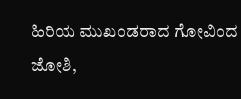ಹಿರಿಯ ಮುಖಂಡರಾದ ಗೋವಿಂದ ಜೋಶಿ,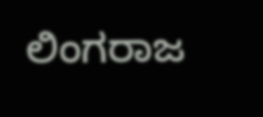ಲಿಂಗರಾಜ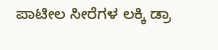ಪಾಟೀಲ ಸೀರೆಗಳ ಲಕ್ಕಿ ಡ್ರಾ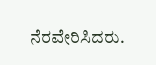ನೆರವೇರಿಸಿದರು.